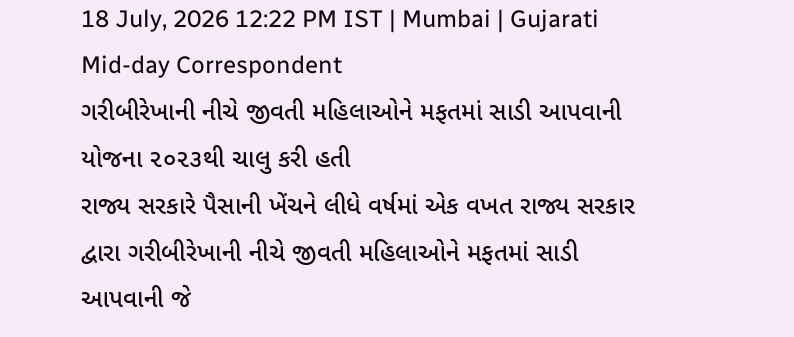18 July, 2026 12:22 PM IST | Mumbai | Gujarati Mid-day Correspondent
ગરીબીરેખાની નીચે જીવતી મહિલાઓને મફતમાં સાડી આપવાની યોજના ૨૦૨૩થી ચાલુ કરી હતી
રાજ્ય સરકારે પૈસાની ખેંચને લીધે વર્ષમાં એક વખત રાજ્ય સરકાર દ્વારા ગરીબીરેખાની નીચે જીવતી મહિલાઓને મફતમાં સાડી આપવાની જે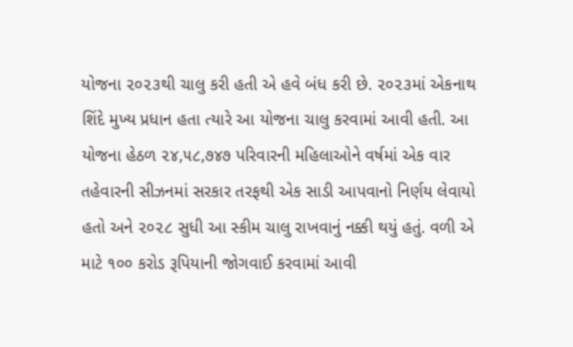યોજના ૨૦૨૩થી ચાલુ કરી હતી એ હવે બંધ કરી છે. ૨૦૨૩માં એકનાથ શિંદે મુખ્ય પ્રધાન હતા ત્યારે આ યોજના ચાલુ કરવામાં આવી હતી. આ યોજના હેઠળ ૨૪,૫૮,૭૪૭ પરિવારની મહિલાઓને વર્ષમાં એક વાર તહેવારની સીઝનમાં સરકાર તરફથી એક સાડી આપવાનો નિર્ણય લેવાયો હતો અને ૨૦૨૮ સુધી આ સ્કીમ ચાલુ રાખવાનું નક્કી થયું હતું. વળી એ માટે ૧૦૦ કરોડ રૂપિયાની જોગવાઈ કરવામાં આવી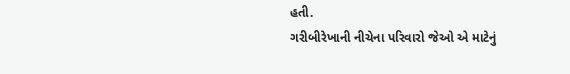હતી.
ગરીબીરેખાની નીચેના પરિવારો જેઓ એ માટેનું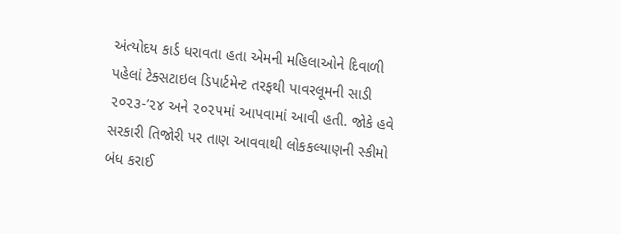અંત્યોદય કાર્ડ ધરાવતા હતા એમની મહિલાઓને દિવાળી પહેલાં ટેક્સટાઇલ ડિપાર્ટમેન્ટ તરફથી પાવરલૂમની સાડી ૨૦૨૩-’૨૪ અને ૨૦૨૫માં આપવામાં આવી હતી. જોકે હવે સરકારી તિજોરી પર તાણ આવવાથી લોકકલ્યાણની સ્કીમો બંધ કરાઈ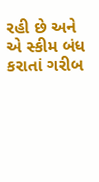રહી છે અને એ સ્કીમ બંધ કરાતાં ગરીબ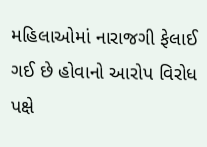મહિલાઓમાં નારાજગી ફેલાઈ ગઈ છે હોવાનો આરોપ વિરોધ પક્ષે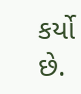કર્યો છે.